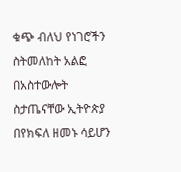ቁጭ ብለህ የነገሮችን ስትመለከት አልፎ በአስተውሎት ስታጤናቸው ኢትዮጵያ በየክፍለ ዘመኑ ሳይሆን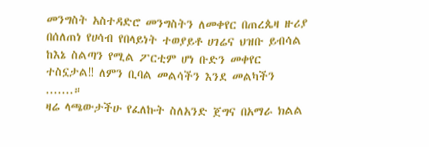መንግስት አስተዳድሮ መንግስትን ለመቀየር በጠረጴዛ ዙሪያ በሰለጠነ የሀሳብ የበላይነት ተወያይቶ ሀገሬና ህዝቡ ይብሳል ከእኔ ስልጣን የሚል ፖርቲም ሆነ ቡድን መቀየር ተስኗታል‼ ለምን ቢባል መልሳችን እንደ መልካችን .......።
ዛሬ ላጫውታችሁ የፈለኩት ስለአንድ ጀግና በአማራ ክልል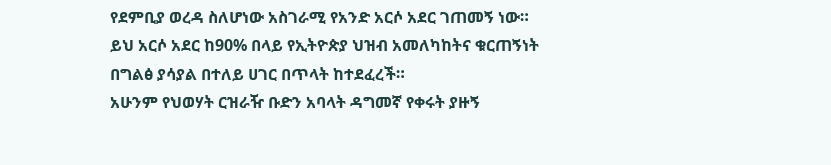የደምቢያ ወረዳ ስለሆነው አስገራሚ የአንድ አርሶ አደር ገጠመኝ ነው። ይህ አርሶ አደር ከ90% በላይ የኢትዮጵያ ህዝብ አመለካከትና ቁርጠኝነት በግልፅ ያሳያል በተለይ ሀገር በጥላት ከተደፈረች።
አሁንም የህወሃት ርዝራዥ ቡድን አባላት ዳግመኛ የቀሩት ያዙኝ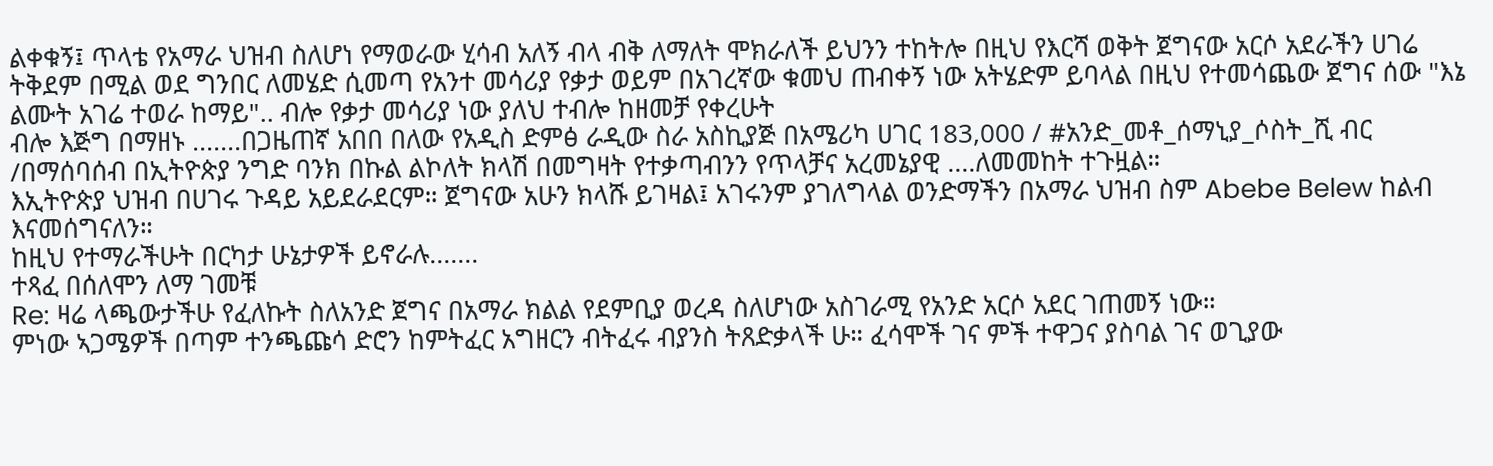ልቀቁኝ፤ ጥላቴ የአማራ ህዝብ ስለሆነ የማወራው ሂሳብ አለኝ ብላ ብቅ ለማለት ሞክራለች ይህንን ተከትሎ በዚህ የእርሻ ወቅት ጀግናው አርሶ አደራችን ሀገሬ ትቅደም በሚል ወደ ግንበር ለመሄድ ሲመጣ የአንተ መሳሪያ የቃታ ወይም በአገረኛው ቁመህ ጠብቀኝ ነው አትሄድም ይባላል በዚህ የተመሳጨው ጀግና ሰው "እኔ ልሙት አገሬ ተወራ ከማይ".. ብሎ የቃታ መሳሪያ ነው ያለህ ተብሎ ከዘመቻ የቀረሁት
ብሎ እጅግ በማዘኑ .......በጋዜጠኛ አበበ በለው የአዲስ ድምፅ ራዲው ስራ አስኪያጅ በአሜሪካ ሀገር 183,000 / #አንድ_መቶ_ሰማኒያ_ሶስት_ሺ ብር /በማሰባሰብ በኢትዮጵያ ንግድ ባንክ በኩል ልኮለት ክላሽ በመግዛት የተቃጣብንን የጥላቻና አረመኔያዊ ....ለመመከት ተጉዟል።
እኢትዮጵያ ህዝብ በሀገሩ ጉዳይ አይደራደርም። ጀግናው አሁን ክላሹ ይገዛል፤ አገሩንም ያገለግላል ወንድማችን በአማራ ህዝብ ስም Abebe Belew ከልብ እናመሰግናለን።
ከዚህ የተማራችሁት በርካታ ሁኔታዎች ይኖራሉ.......
ተጻፈ በሰለሞን ለማ ገመቹ
Re: ዛሬ ላጫውታችሁ የፈለኩት ስለአንድ ጀግና በአማራ ክልል የደምቢያ ወረዳ ስለሆነው አስገራሚ የአንድ አርሶ አደር ገጠመኝ ነው።
ምነው ኣጋሜዎች በጣም ተንጫጩሳ ድሮን ከምትፈር አግዘርን ብትፈሩ ብያንስ ትጸድቃላች ሁ። ፈሳሞች ገና ምች ተዋጋና ያስባል ገና ወጊያው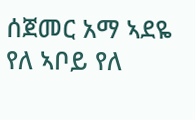ሰጀመር አማ ኣደዬ የለ ኣቦይ የለ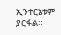ኢንተርኔቱም ያርፋል።